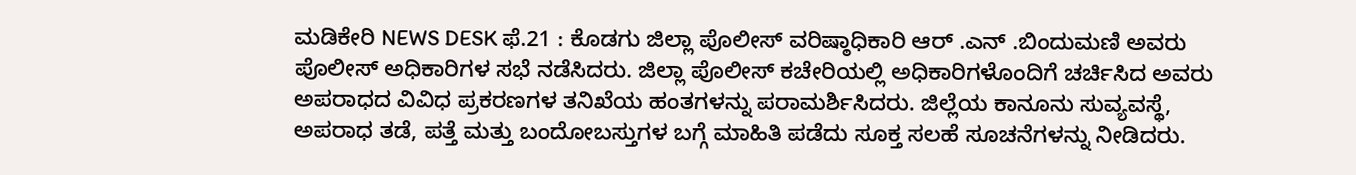ಮಡಿಕೇರಿ NEWS DESK ಫೆ.21 : ಕೊಡಗು ಜಿಲ್ಲಾ ಪೊಲೀಸ್ ವರಿಷ್ಠಾಧಿಕಾರಿ ಆರ್ .ಎನ್ .ಬಿಂದುಮಣಿ ಅವರು ಪೊಲೀಸ್ ಅಧಿಕಾರಿಗಳ ಸಭೆ ನಡೆಸಿದರು. ಜಿಲ್ಲಾ ಪೊಲೀಸ್ ಕಚೇರಿಯಲ್ಲಿ ಅಧಿಕಾರಿಗಳೊಂದಿಗೆ ಚರ್ಚಿಸಿದ ಅವರು ಅಪರಾಧದ ವಿವಿಧ ಪ್ರಕರಣಗಳ ತನಿಖೆಯ ಹಂತಗಳನ್ನು ಪರಾಮರ್ಶಿಸಿದರು. ಜಿಲ್ಲೆಯ ಕಾನೂನು ಸುವ್ಯವಸ್ಥೆ, ಅಪರಾಧ ತಡೆ, ಪತ್ತೆ ಮತ್ತು ಬಂದೋಬಸ್ತುಗಳ ಬಗ್ಗೆ ಮಾಹಿತಿ ಪಡೆದು ಸೂಕ್ತ ಸಲಹೆ ಸೂಚನೆಗಳನ್ನು ನೀಡಿದರು.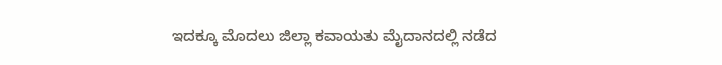ಇದಕ್ಕೂ ಮೊದಲು ಜಿಲ್ಲಾ ಕವಾಯತು ಮೈದಾನದಲ್ಲಿ ನಡೆದ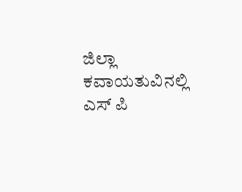ಜಿಲ್ಲಾ ಕವಾಯತುವಿನಲ್ಲಿ ಎಸ್ ಪಿ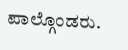ಪಾಲ್ಗೊಂಡರು.